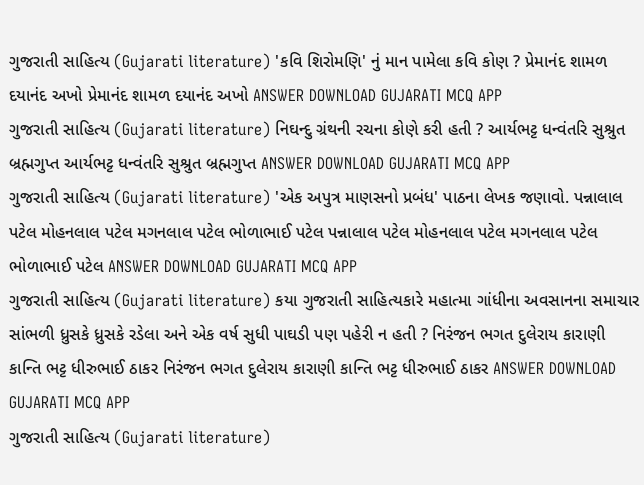ગુજરાતી સાહિત્ય (Gujarati literature) 'કવિ શિરોમણિ' નું માન પામેલા કવિ કોણ ? પ્રેમાનંદ શામળ દયાનંદ અખો પ્રેમાનંદ શામળ દયાનંદ અખો ANSWER DOWNLOAD GUJARATI MCQ APP
ગુજરાતી સાહિત્ય (Gujarati literature) નિઘન્દુ ગ્રંથની રચના કોણે કરી હતી ? આર્યભટ્ટ ધન્વંતરિ સુશ્રુત બ્રહ્મગુપ્ત આર્યભટ્ટ ધન્વંતરિ સુશ્રુત બ્રહ્મગુપ્ત ANSWER DOWNLOAD GUJARATI MCQ APP
ગુજરાતી સાહિત્ય (Gujarati literature) 'એક અપુત્ર માણસનો પ્રબંધ' પાઠના લેખક જણાવો. પન્નાલાલ પટેલ મોહનલાલ પટેલ મગનલાલ પટેલ ભોળાભાઈ પટેલ પન્નાલાલ પટેલ મોહનલાલ પટેલ મગનલાલ પટેલ ભોળાભાઈ પટેલ ANSWER DOWNLOAD GUJARATI MCQ APP
ગુજરાતી સાહિત્ય (Gujarati literature) કયા ગુજરાતી સાહિત્યકારે મહાત્મા ગાંધીના અવસાનના સમાચાર સાંભળી ધ્રુસકે ધ્રુસકે રડેલા અને એક વર્ષ સુધી પાઘડી પણ પહેરી ન હતી ? નિરંજન ભગત દુલેરાય કારાણી કાન્તિ ભટ્ટ ધીરુભાઈ ઠાકર નિરંજન ભગત દુલેરાય કારાણી કાન્તિ ભટ્ટ ધીરુભાઈ ઠાકર ANSWER DOWNLOAD GUJARATI MCQ APP
ગુજરાતી સાહિત્ય (Gujarati literature)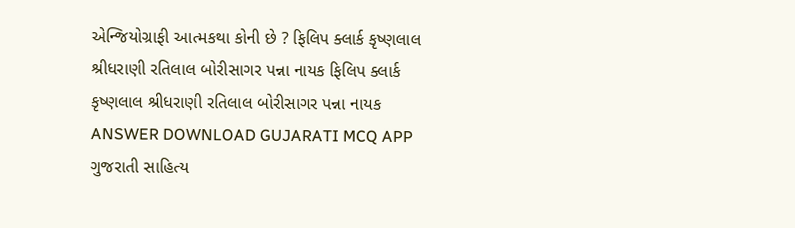એન્જિયોગ્રાફી આત્મકથા કોની છે ? ફિલિપ ક્લાર્ક કૃષ્ણલાલ શ્રીધરાણી રતિલાલ બોરીસાગર પન્ના નાયક ફિલિપ ક્લાર્ક કૃષ્ણલાલ શ્રીધરાણી રતિલાલ બોરીસાગર પન્ના નાયક ANSWER DOWNLOAD GUJARATI MCQ APP
ગુજરાતી સાહિત્ય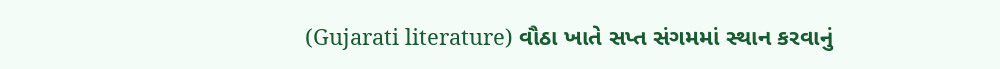(Gujarati literature) વૌઠા ખાતે સપ્ત સંગમમાં સ્થાન કરવાનું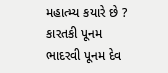મહાત્મ્ય કયારે છે ? કારતકી પૂનમ ભાદરવી પૂનમ દેવ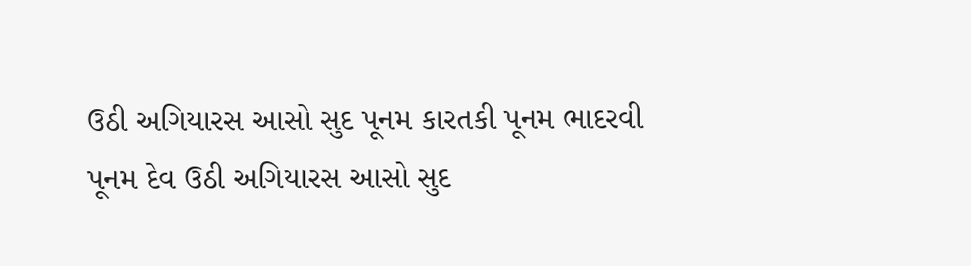ઉઠી અગિયારસ આસો સુદ પૂનમ કારતકી પૂનમ ભાદરવી પૂનમ દેવ ઉઠી અગિયારસ આસો સુદ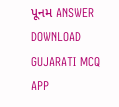પૂનમ ANSWER DOWNLOAD GUJARATI MCQ APP